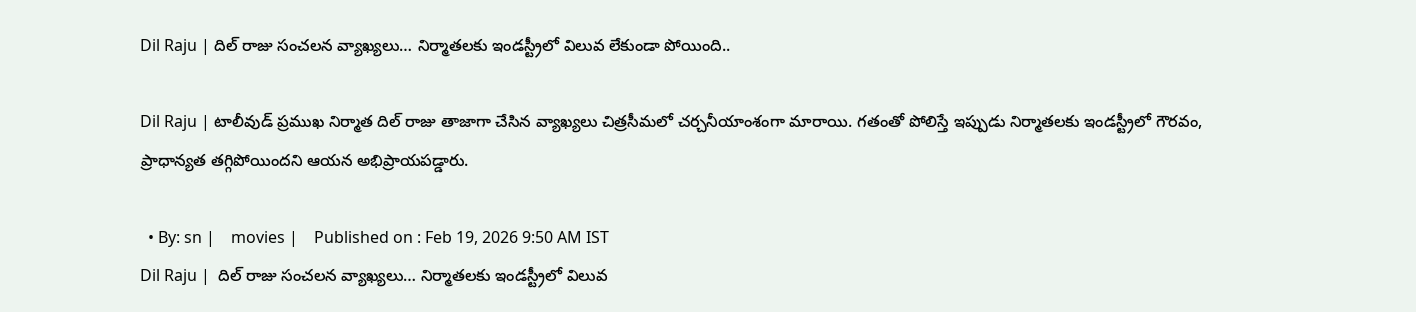Dil Raju | దిల్ రాజు సంచలన వ్యాఖ్యలు… నిర్మాతలకు ఇండస్ట్రీలో విలువ లేకుండా పోయింది..

Dil Raju | టాలీవుడ్ ప్రముఖ నిర్మాత దిల్ రాజు తాజాగా చేసిన వ్యాఖ్యలు చిత్రసీమలో చర్చనీయాంశంగా మారాయి. గతంతో పోలిస్తే ఇప్పుడు నిర్మాతలకు ఇండస్ట్రీలో గౌరవం, ప్రాధాన్యత‌ తగ్గిపోయిందని ఆయన అభిప్రాయపడ్డారు.

  • By: sn |    movies |    Published on : Feb 19, 2026 9:50 AM IST
Dil Raju |  దిల్ రాజు సంచలన వ్యాఖ్యలు… నిర్మాతలకు ఇండస్ట్రీలో విలువ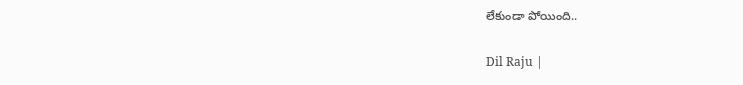లేకుండా పోయింది..

Dil Raju |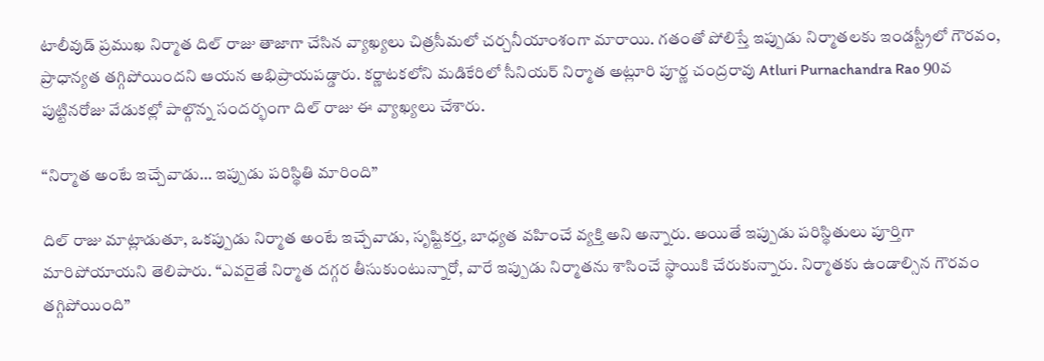టాలీవుడ్ ప్రముఖ నిర్మాత దిల్ రాజు తాజాగా చేసిన వ్యాఖ్యలు చిత్రసీమలో చర్చనీయాంశంగా మారాయి. గతంతో పోలిస్తే ఇప్పుడు నిర్మాతలకు ఇండస్ట్రీలో గౌరవం, ప్రాధాన్యత‌ తగ్గిపోయిందని ఆయన అభిప్రాయపడ్డారు. కర్ణాటకలోని మడికేరిలో సీనియర్ నిర్మాత అట్లూరి పూర్ణ చంద్ర‌రావు Atluri Purnachandra Rao 90వ పుట్టినరోజు వేడుకల్లో పాల్గొన్న సందర్భంగా దిల్ రాజు ఈ వ్యాఖ్యలు చేశారు.

“నిర్మాత అంటే ఇచ్చేవాడు… ఇప్పుడు పరిస్థితి మారింది”

దిల్ రాజు మాట్లాడుతూ, ఒకప్పుడు నిర్మాత అంటే ఇచ్చేవాడు, సృష్టికర్త, బాధ్యత వహించే వ్యక్తి అని అన్నారు. అయితే ఇప్పుడు పరిస్థితులు పూర్తిగా మారిపోయాయని తెలిపారు. “ఎవరైతే నిర్మాత దగ్గర తీసుకుంటున్నారో, వారే ఇప్పుడు నిర్మాతను శాసించే స్థాయికి చేరుకున్నారు. నిర్మాతకు ఉండాల్సిన గౌరవం తగ్గిపోయింది”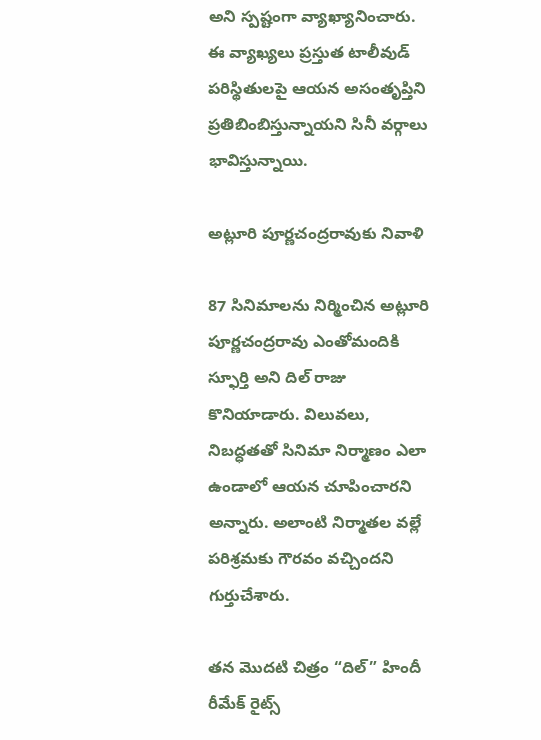అని స్పష్టంగా వ్యాఖ్యానించారు. ఈ వ్యాఖ్యలు ప్రస్తుత టాలీవుడ్ పరిస్థితులపై ఆయన అసంతృప్తిని ప్రతిబింబిస్తున్నాయని సినీ వర్గాలు భావిస్తున్నాయి.

అట్లూరి పూర్ణచంద్రరావుకు నివాళి

87 సినిమాలను నిర్మించిన అట్లూరి పూర్ణచంద్రరావు ఎంతోమందికి స్ఫూర్తి అని దిల్ రాజు కొనియాడారు. విలువలు, నిబద్ధతతో సినిమా నిర్మాణం ఎలా ఉండాలో ఆయన చూపించారని అన్నారు. అలాంటి నిర్మాతల వల్లే పరిశ్రమకు గౌరవం వచ్చిందని గుర్తుచేశారు.

తన మొదటి చిత్రం “దిల్” హిందీ రీమేక్ రైట్స్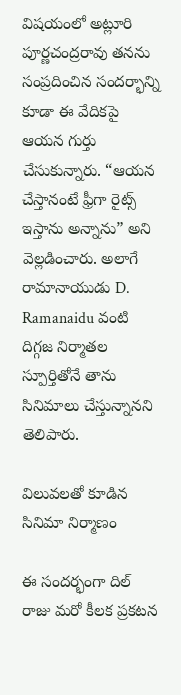విషయంలో అట్లూరి పూర్ణచంద్రరావు తనను సంప్రదించిన సందర్భాన్ని కూడా ఈ వేదికపై ఆయన గుర్తు చేసుకున్నారు. “ఆయన చేస్తానంటే ఫ్రీగా రైట్స్ ఇస్తాను అన్నాను” అని వెల్లడించారు. అలాగే రామానాయుడు D. Ramanaidu వంటి దిగ్గజ నిర్మాతల స్పూర్తితోనే తాను సినిమాలు చేస్తున్నానని తెలిపారు.

విలువలతో కూడిన సినిమా నిర్మాణం

ఈ సందర్భంగా దిల్ రాజు మరో కీలక ప్రకటన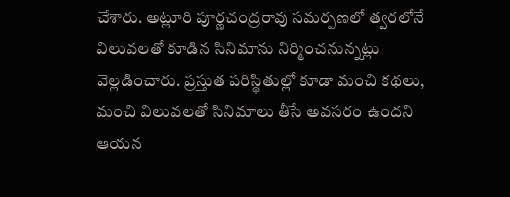చేశారు. అట్లూరి పూర్ణచంద్రరావు సమర్పణలో త్వరలోనే విలువలతో కూడిన సినిమాను నిర్మించనున్నట్లు వెల్లడించారు. ప్రస్తుత పరిస్థితుల్లో కూడా మంచి కథలు, మంచి విలువలతో సినిమాలు తీసే అవసరం ఉందని ఆయన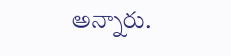అన్నారు.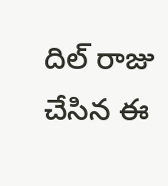దిల్ రాజు చేసిన ఈ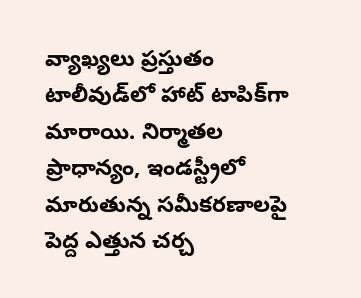వ్యాఖ్యలు ప్రస్తుతం టాలీవుడ్‌లో హాట్ టాపిక్‌గా మారాయి. నిర్మాతల ప్రాధాన్యం, ఇండస్ట్రీలో మారుతున్న సమీకరణాలపై పెద్ద ఎత్తున చర్చ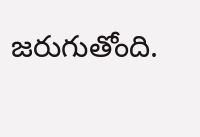జరుగుతోంది.